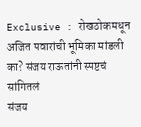Exclusive : रोखठोकमधून अजित पवारांची भूमिका मांडली का? संजय राऊतांनी स्पष्टचं सांगितलं
संजय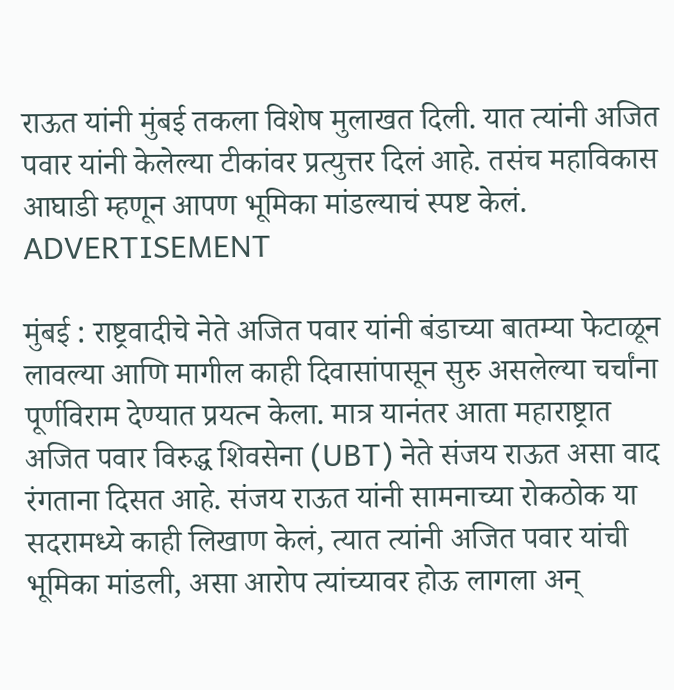राऊत यांनी मुंबई तकला विशेष मुलाखत दिली. यात त्यांनी अजित पवार यांनी केलेल्या टीकांवर प्रत्युत्तर दिलं आहे. तसंच महाविकास आघाडी म्हणून आपण भूमिका मांडल्याचं स्पष्ट केलं.
ADVERTISEMENT

मुंबई : राष्ट्रवादीचे नेते अजित पवार यांनी बंडाच्या बातम्या फेटाळून लावल्या आणि मागील काही दिवासांपासून सुरु असलेल्या चर्चांना पूर्णविराम देण्यात प्रयत्न केला. मात्र यानंतर आता महाराष्ट्रात अजित पवार विरुद्ध शिवसेना (UBT) नेते संजय राऊत असा वाद रंगताना दिसत आहे. संजय राऊत यांनी सामनाच्या रोकठोक या सदरामध्ये काही लिखाण केलं, त्यात त्यांनी अजित पवार यांची भूमिका मांडली, असा आरोप त्यांच्यावर होऊ लागला अन्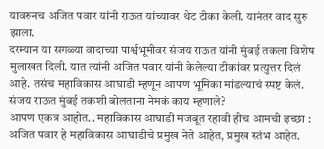यावरुनच अजित पवार यांनी राऊत यांच्यावर थेट टीका केली. यानंतर वाद सुरु झाला.
दरम्यान या सगळ्या वादाच्या पार्श्वभूमीवर संजय राऊत यांनी मुंबई तकला विशेष मुलाखत दिली. यात त्यांनी अजित पवार यांनी केलेल्या टीकांवर प्रत्युत्तर दिलं आहे. तसंच महाविकास आघाडी म्हणून आपण भूमिका मांडल्याचं स्पष्ट केलं.
संजय राऊत मुंबई तकशी बोलताना नेमकं काय म्हणाले?
आपण एकत्र आहोत.. महाविकास आघाडी मजबूत रहावी हीच आमची इच्छा :
अजित पवार हे महाविकास आघाडीचे प्रमुख नेते आहेत, प्रमुख स्तंभ आहेत.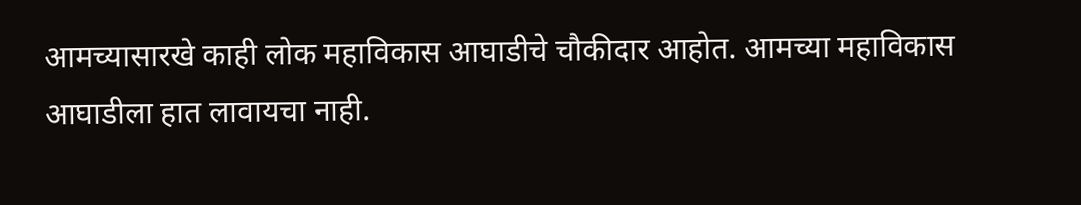आमच्यासारखे काही लोक महाविकास आघाडीचे चौकीदार आहोत. आमच्या महाविकास आघाडीला हात लावायचा नाही.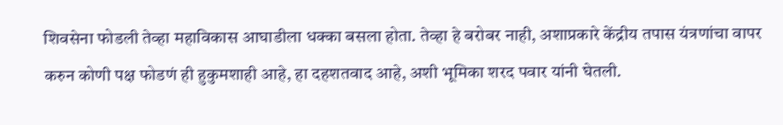शिवसेना फोडली तेव्हा महाविकास आघाडीला धक्का बसला होता. तेव्हा हे बरोबर नाही, अशाप्रकारे केंद्रीय तपास यंत्रणांचा वापर करुन कोणी पक्ष फोडणं ही हुकुमशाही आहे, हा दहशतवाद आहे, अशी भूमिका शरद पवार यांनी घेतली.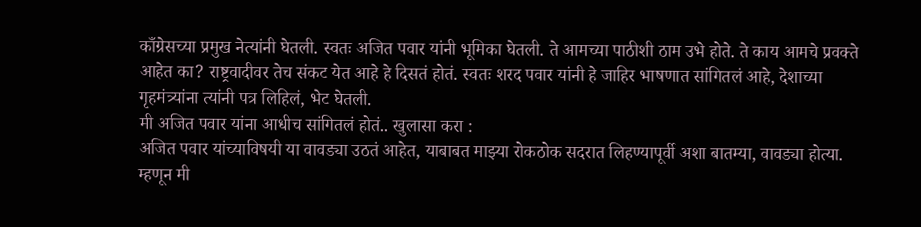काँग्रेसच्या प्रमुख नेत्यांनी घेतली. स्वतः अजित पवार यांनी भूमिका घेतली. ते आमच्या पाठीशी ठाम उभे होते. ते काय आमचे प्रवक्ते आहेत का? राष्ट्रवादीवर तेच संकट येत आहे हे दिसतं होतं. स्वतः शरद पवार यांनी हे जाहिर भाषणात सांगितलं आहे, देशाच्या गृहमंत्र्यांना त्यांनी पत्र लिहिलं, भेट घेतली.
मी अजित पवार यांना आधीच सांगितलं होतं.. खुलासा करा :
अजित पवार यांच्याविषयी या वावड्या उठतं आहेत, याबाबत माझ्या रोकठोक सदरात लिहण्यापूर्वी अशा बातम्या, वावड्या होत्या. म्हणून मी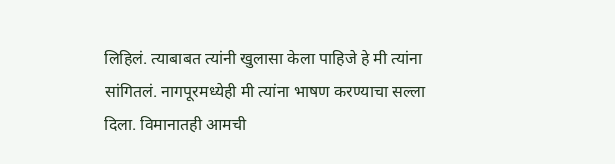लिहिलं. त्याबाबत त्यांनी खुलासा केला पाहिजे हे मी त्यांना सांगितलं. नागपूरमध्येही मी त्यांना भाषण करण्याचा सल्ला दिला. विमानातही आमची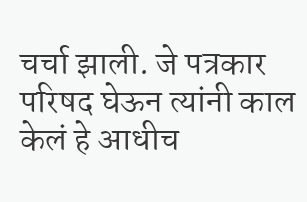चर्चा झाली. जे पत्रकार परिषद घेऊन त्यांनी काल केलं हे आधीच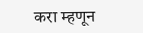करा म्हणून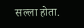सल्ला होता.